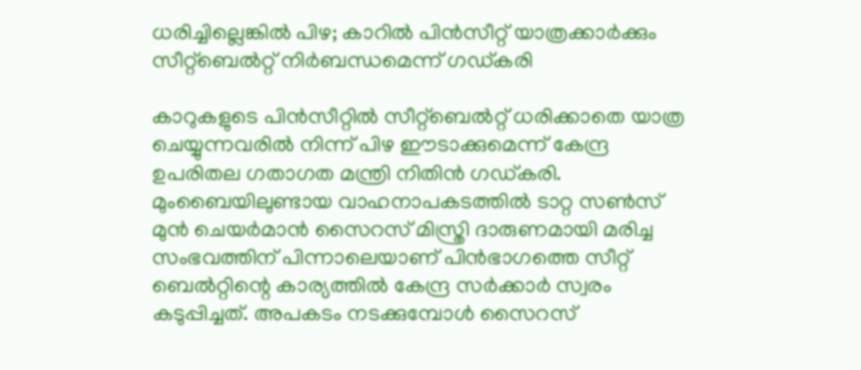ധരിച്ചില്ലെങ്കില്‍ പിഴ; കാറില്‍ പിന്‍സീറ്റ് യാത്രക്കാര്‍ക്കും സീറ്റ്‌ബെല്‍റ്റ് നിര്‍ബന്ധമെന്ന് ഗഡ്കരി

കാറുകളുടെ പിന്‍സീറ്റില്‍ സീറ്റ്‌ബെല്‍റ്റ് ധരിക്കാതെ യാത്ര ചെയ്യുന്നവരില്‍ നിന്ന് പിഴ ഈടാക്കുമെന്ന് കേന്ദ്ര ഉപരിതല ഗതാഗത മന്ത്രി നിതിന്‍ ഗഡ്കരി. മുംബൈയിലുണ്ടായ വാഹനാപകടത്തില്‍ ടാറ്റ സണ്‍സ് മുന്‍ ചെയര്‍മാന്‍ സൈറസ് മിസ്ത്രി ദാരുണമായി മരിച്ച സംഭവത്തിന് പിന്നാലെയാണ് പിന്‍ഭാഗത്തെ സീറ്റ് ബെല്‍റ്റിന്റെ കാര്യത്തില്‍ കേന്ദ്ര സര്‍ക്കാര്‍ സ്വരം കടുപ്പിച്ചത്. അപകടം നടക്കുമ്പോള്‍ സൈറസ്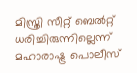മിസ്ത്രി സീറ്റ് ബെല്‍റ്റ് ധരിച്ചിരുന്നില്ലെന്ന് മഹാരാഷ്ട്ര പൊലീസ്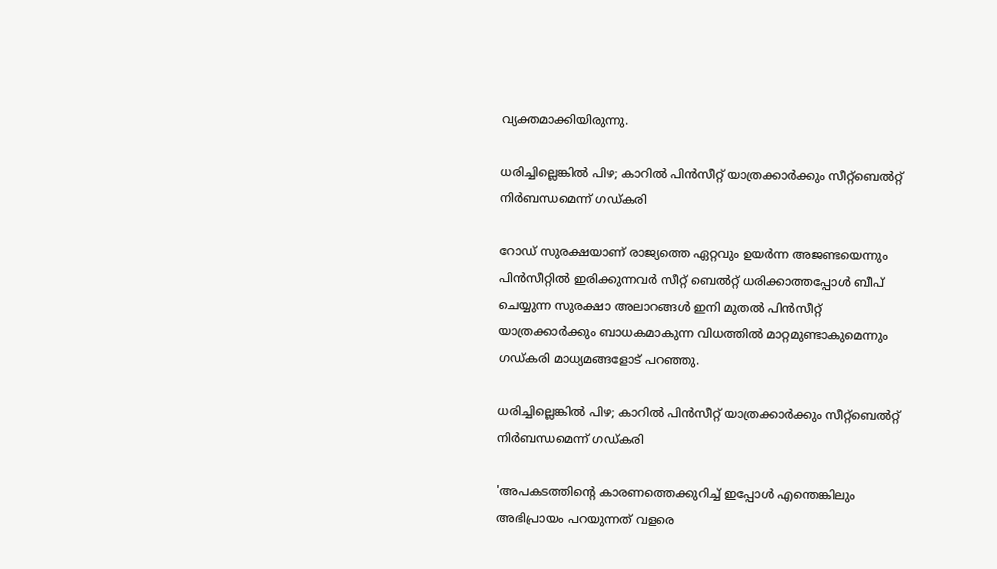വ്യക്തമാക്കിയിരുന്നു.

ധരിച്ചില്ലെങ്കില്‍ പിഴ; കാറില്‍ പിന്‍സീറ്റ് യാത്രക്കാര്‍ക്കും സീറ്റ്‌ബെല്‍റ്റ് നിര്‍ബന്ധമെന്ന് ഗഡ്കരി

റോഡ് സുരക്ഷയാണ് രാജ്യത്തെ ഏറ്റവും ഉയര്‍ന്ന അജണ്ടയെന്നും പിന്‍സീറ്റില്‍ ഇരിക്കുന്നവര്‍ സീറ്റ് ബെല്‍റ്റ് ധരിക്കാത്തപ്പോള്‍ ബീപ് ചെയ്യുന്ന സുരക്ഷാ അലാറങ്ങള്‍ ഇനി മുതല്‍ പിന്‍സീറ്റ് യാത്രക്കാര്‍ക്കും ബാധകമാകുന്ന വിധത്തില്‍ മാറ്റമുണ്ടാകുമെന്നും ഗഡ്കരി മാധ്യമങ്ങളോട് പറഞ്ഞു.

ധരിച്ചില്ലെങ്കില്‍ പിഴ; കാറില്‍ പിന്‍സീറ്റ് യാത്രക്കാര്‍ക്കും സീറ്റ്‌ബെല്‍റ്റ് നിര്‍ബന്ധമെന്ന് ഗഡ്കരി

'അപകടത്തിന്റെ കാരണത്തെക്കുറിച്ച് ഇപ്പോള്‍ എന്തെങ്കിലും അഭിപ്രായം പറയുന്നത് വളരെ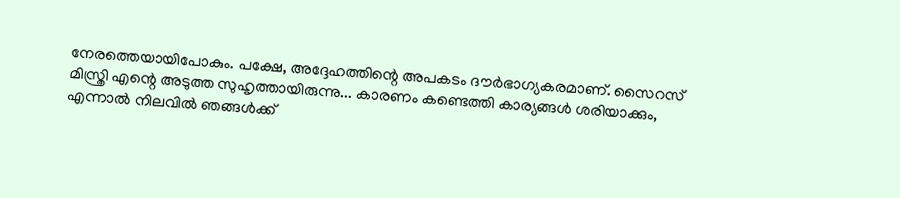നേരത്തെയായിപോകും. പക്ഷേ, അദ്ദേഹത്തിന്റെ അപകടം ദൗര്‍ഭാഗ്യകരമാണ്. സൈറസ് മിസ്ത്രി എന്റെ അടുത്ത സുഹൃത്തായിരുന്നു... കാരണം കണ്ടെത്തി കാര്യങ്ങള്‍ ശരിയാക്കും, എന്നാല്‍ നിലവില്‍ ഞങ്ങള്‍ക്ക്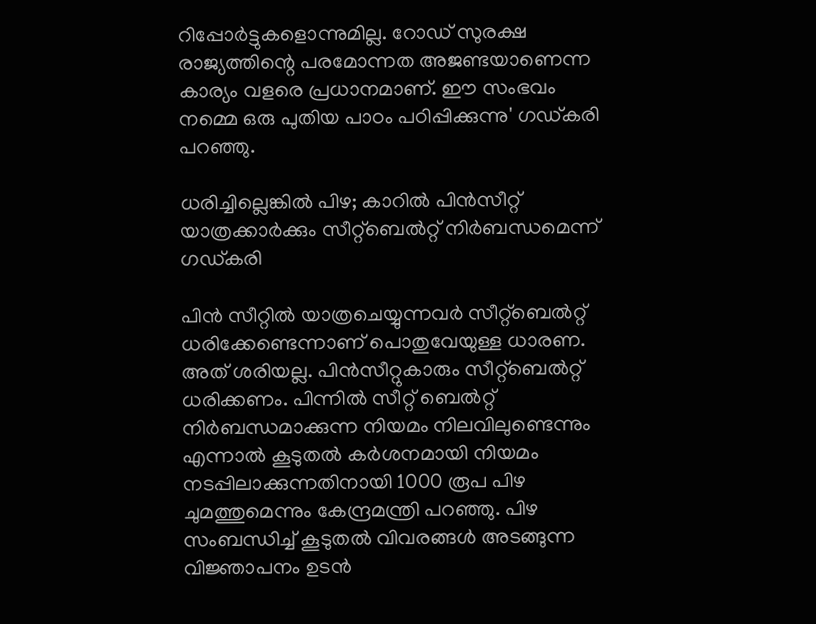റിപ്പോര്‍ട്ടുകളൊന്നുമില്ല. റോഡ് സുരക്ഷ രാജ്യത്തിന്റെ പരമോന്നത അജണ്ടയാണെന്ന കാര്യം വളരെ പ്രധാനമാണ്. ഈ സംഭവം നമ്മെ ഒരു പുതിയ പാഠം പഠിപ്പിക്കുന്നു' ഗഡ്കരി പറഞ്ഞു.

ധരിച്ചില്ലെങ്കില്‍ പിഴ; കാറില്‍ പിന്‍സീറ്റ് യാത്രക്കാര്‍ക്കും സീറ്റ്‌ബെല്‍റ്റ് നിര്‍ബന്ധമെന്ന് ഗഡ്കരി

പിന്‍ സീറ്റില്‍ യാത്രചെയ്യുന്നവര്‍ സീറ്റ്‌ബെല്‍റ്റ് ധരിക്കേണ്ടെന്നാണ് പൊതുവേയുള്ള ധാരണ. അത് ശരിയല്ല. പിന്‍സീറ്റുകാരും സീറ്റ്‌ബെല്‍റ്റ് ധരിക്കണം. പിന്നില്‍ സീറ്റ് ബെല്‍റ്റ് നിര്‍ബന്ധമാക്കുന്ന നിയമം നിലവിലുണ്ടെന്നും എന്നാല്‍ കൂടുതല്‍ കര്‍ശനമായി നിയമം നടപ്പിലാക്കുന്നതിനായി 1000 രൂപ പിഴ ചുമത്തുമെന്നും കേന്ദ്രമന്ത്രി പറഞ്ഞു. പിഴ സംബന്ധിച്ച് കൂടുതല്‍ വിവരങ്ങള്‍ അടങ്ങുന്ന വിജ്ഞാപനം ഉടന്‍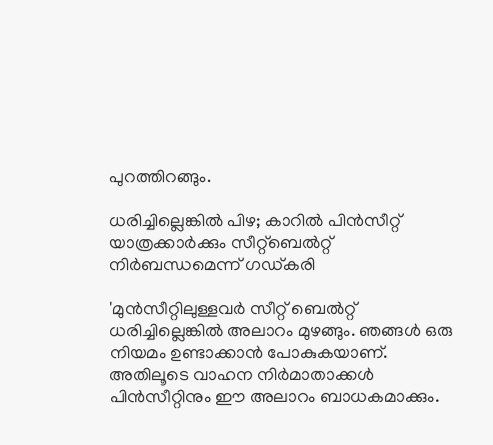പുറത്തിറങ്ങും.

ധരിച്ചില്ലെങ്കില്‍ പിഴ; കാറില്‍ പിന്‍സീറ്റ് യാത്രക്കാര്‍ക്കും സീറ്റ്‌ബെല്‍റ്റ് നിര്‍ബന്ധമെന്ന് ഗഡ്കരി

'മുന്‍സീറ്റിലുള്ളവര്‍ സീറ്റ് ബെല്‍റ്റ് ധരിച്ചില്ലെങ്കില്‍ അലാറം മുഴങ്ങും. ഞങ്ങള്‍ ഒരു നിയമം ഉണ്ടാക്കാന്‍ പോകുകയാണ്. അതിലൂടെ വാഹന നിര്‍മാതാക്കള്‍ പിന്‍സീറ്റിനും ഈ അലാറം ബാധകമാക്കും.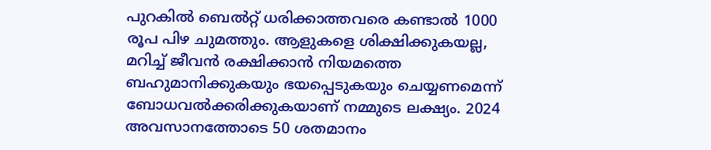പുറകില്‍ ബെല്‍റ്റ് ധരിക്കാത്തവരെ കണ്ടാല്‍ 1000 രൂപ പിഴ ചുമത്തും. ആളുകളെ ശിക്ഷിക്കുകയല്ല, മറിച്ച് ജീവന്‍ രക്ഷിക്കാന്‍ നിയമത്തെ ബഹുമാനിക്കുകയും ഭയപ്പെടുകയും ചെയ്യണമെന്ന് ബോധവല്‍ക്കരിക്കുകയാണ് നമ്മുടെ ലക്ഷ്യം. 2024 അവസാനത്തോടെ 50 ശതമാനം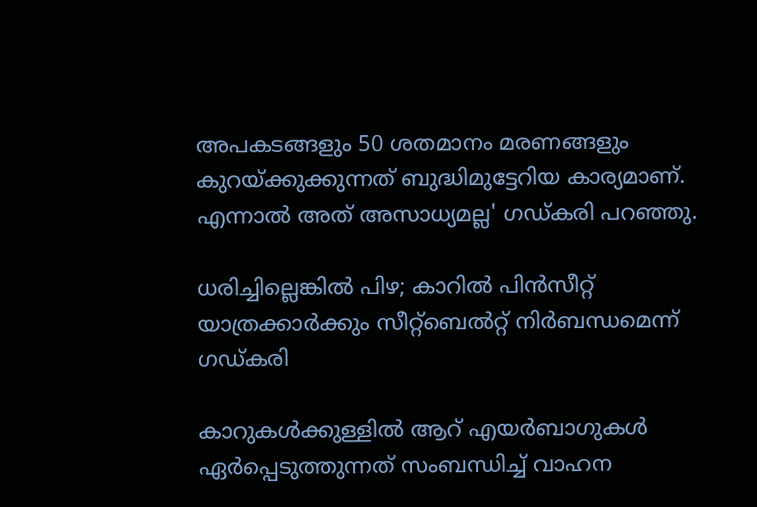അപകടങ്ങളും 50 ശതമാനം മരണങ്ങളും കുറയ്ക്കുക്കുന്നത് ബുദ്ധിമുട്ടേറിയ കാര്യമാണ്. എന്നാല്‍ അത് അസാധ്യമല്ല' ഗഡ്കരി പറഞ്ഞു.

ധരിച്ചില്ലെങ്കില്‍ പിഴ; കാറില്‍ പിന്‍സീറ്റ് യാത്രക്കാര്‍ക്കും സീറ്റ്‌ബെല്‍റ്റ് നിര്‍ബന്ധമെന്ന് ഗഡ്കരി

കാറുകള്‍ക്കുള്ളില്‍ ആറ് എയര്‍ബാഗുകള്‍ ഏര്‍പ്പെടുത്തുന്നത് സംബന്ധിച്ച് വാഹന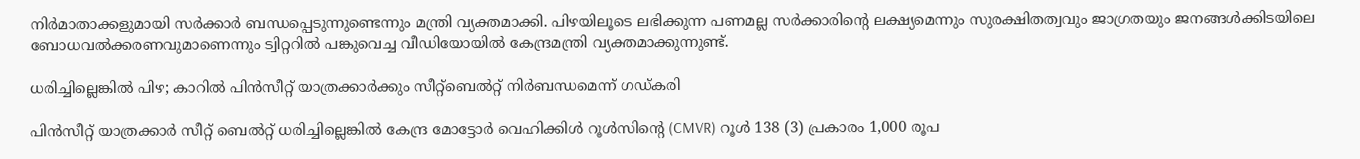നിര്‍മാതാക്കളുമായി സര്‍ക്കാര്‍ ബന്ധപ്പെടുന്നുണ്ടെന്നും മന്ത്രി വ്യക്തമാക്കി. പിഴയിലൂടെ ലഭിക്കുന്ന പണമല്ല സര്‍ക്കാരിന്റെ ലക്ഷ്യമെന്നും സുരക്ഷിതത്വവും ജാഗ്രതയും ജനങ്ങള്‍ക്കിടയിലെ ബോധവല്‍ക്കരണവുമാണെന്നും ട്വിറ്ററില്‍ പങ്കുവെച്ച വീഡിയോയില്‍ കേന്ദ്രമന്ത്രി വ്യക്തമാക്കുന്നുണ്ട്.

ധരിച്ചില്ലെങ്കില്‍ പിഴ; കാറില്‍ പിന്‍സീറ്റ് യാത്രക്കാര്‍ക്കും സീറ്റ്‌ബെല്‍റ്റ് നിര്‍ബന്ധമെന്ന് ഗഡ്കരി

പിന്‍സീറ്റ് യാത്രക്കാര്‍ സീറ്റ് ബെല്‍റ്റ് ധരിച്ചില്ലെങ്കില്‍ കേന്ദ്ര മോട്ടോര്‍ വെഹിക്കിള്‍ റൂള്‍സിന്റെ (CMVR) റൂള്‍ 138 (3) പ്രകാരം 1,000 രൂപ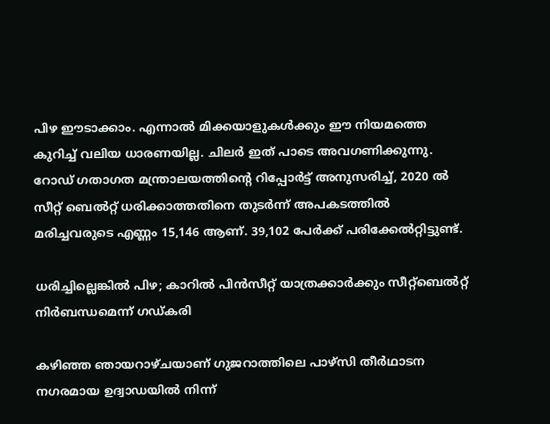പിഴ ഈടാക്കാം. എന്നാല്‍ മിക്കയാളുകള്‍ക്കും ഈ നിയമത്തെ കുറിച്ച് വലിയ ധാരണയില്ല. ചിലര്‍ ഇത് പാടെ അവഗണിക്കുന്നു. റോഡ് ഗതാഗത മന്ത്രാലയത്തിന്റെ റിപ്പോര്‍ട്ട് അനുസരിച്ച്, 2020 ല്‍ സീറ്റ് ബെല്‍റ്റ് ധരിക്കാത്തതിനെ തുടര്‍ന്ന് അപകടത്തില്‍ മരിച്ചവരുടെ എണ്ണം 15,146 ആണ്. 39,102 പേര്‍ക്ക് പരിക്കേല്‍റ്റിട്ടുണ്ട്.

ധരിച്ചില്ലെങ്കില്‍ പിഴ; കാറില്‍ പിന്‍സീറ്റ് യാത്രക്കാര്‍ക്കും സീറ്റ്‌ബെല്‍റ്റ് നിര്‍ബന്ധമെന്ന് ഗഡ്കരി

കഴിഞ്ഞ ഞായറാഴ്ചയാണ് ഗുജറാത്തിലെ പാഴ്‌സി തീര്‍ഥാടന നഗരമായ ഉദ്വാഡയില്‍ നിന്ന്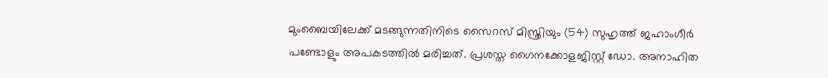മുംബൈയിലേക്ക് മടങ്ങുന്നതിനിടെ സൈറസ് മിസ്ത്രിയും (54) സുഹൃത്ത് ജഹാംഗീര്‍ പണ്ടോളും അപകടത്തില്‍ മരിച്ചത്. പ്രശസ്ത ഗൈനക്കോളജിസ്റ്റ് ഡോ. അനാഹിത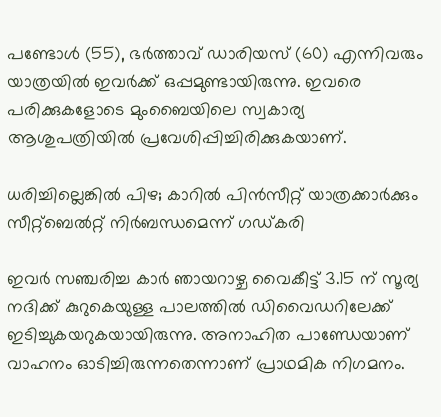പണ്ടോള്‍ (55), ഭര്‍ത്താവ് ഡാരിയസ് (60) എന്നിവരും യാത്രയില്‍ ഇവര്‍ക്ക് ഒപ്പമുണ്ടായിരുന്നു. ഇവരെ പരിക്കുകളോടെ മുംബൈയിലെ സ്വകാര്യ ആശുപത്രിയില്‍ പ്രവേശിപ്പിച്ചിരിക്കുകയാണ്.

ധരിച്ചില്ലെങ്കില്‍ പിഴ; കാറില്‍ പിന്‍സീറ്റ് യാത്രക്കാര്‍ക്കും സീറ്റ്‌ബെല്‍റ്റ് നിര്‍ബന്ധമെന്ന് ഗഡ്കരി

ഇവര്‍ സഞ്ചരിച്ച കാര്‍ ഞായറാഴ്ച വൈകീട്ട് 3.15 ന് സൂര്യ നദിക്ക് കുറുകെയുള്ള പാലത്തില്‍ ഡിവൈഡറിലേക്ക് ഇടിച്ചുകയറുകയായിരുന്നു. അനാഹിത പാണ്ഡേയാണ് വാഹനം ഓടിച്ചിരുന്നതെന്നാണ് പ്രാഥമിക നിഗമനം.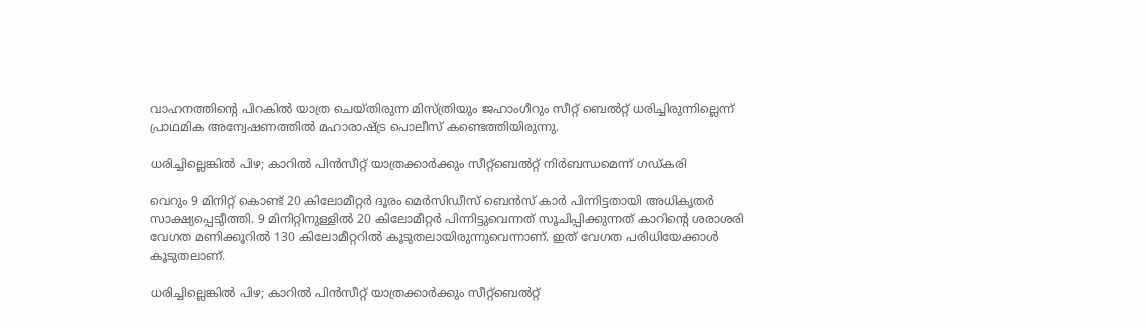വാഹനത്തിന്റെ പിറകില്‍ യാത്ര ചെയ്തിരുന്ന മിസ്ത്രിയും ജഹാംഗീറും സീറ്റ് ബെല്‍റ്റ് ധരിച്ചിരുന്നില്ലെന്ന് പ്രാഥമിക അന്വേഷണത്തില്‍ മഹാരാഷ്ട്ര പൊലീസ് കണ്ടെത്തിയിരുന്നു.

ധരിച്ചില്ലെങ്കില്‍ പിഴ; കാറില്‍ പിന്‍സീറ്റ് യാത്രക്കാര്‍ക്കും സീറ്റ്‌ബെല്‍റ്റ് നിര്‍ബന്ധമെന്ന് ഗഡ്കരി

വെറും 9 മിനിറ്റ് കൊണ്ട് 20 കിലോമീറ്റര്‍ ദൂരം മെര്‍സിഡീസ് ബെന്‍സ് കാര്‍ പിന്നിട്ടതായി അധികൃതര്‍ സാക്ഷ്യപ്പെടുീത്തി. 9 മിനിറ്റിനുള്ളില്‍ 20 കിലോമീറ്റര്‍ പിന്നിട്ടുവെന്നത് സൂചിപ്പിക്കുന്നത് കാറിന്റെ ശരാശരി വേഗത മണിക്കൂറില്‍ 130 കിലോമീറ്ററില്‍ കൂടുതലായിരുന്നുവെന്നാണ്. ഇത് വേഗത പരിധിയേക്കാള്‍ കൂടുതലാണ്.

ധരിച്ചില്ലെങ്കില്‍ പിഴ; കാറില്‍ പിന്‍സീറ്റ് യാത്രക്കാര്‍ക്കും സീറ്റ്‌ബെല്‍റ്റ്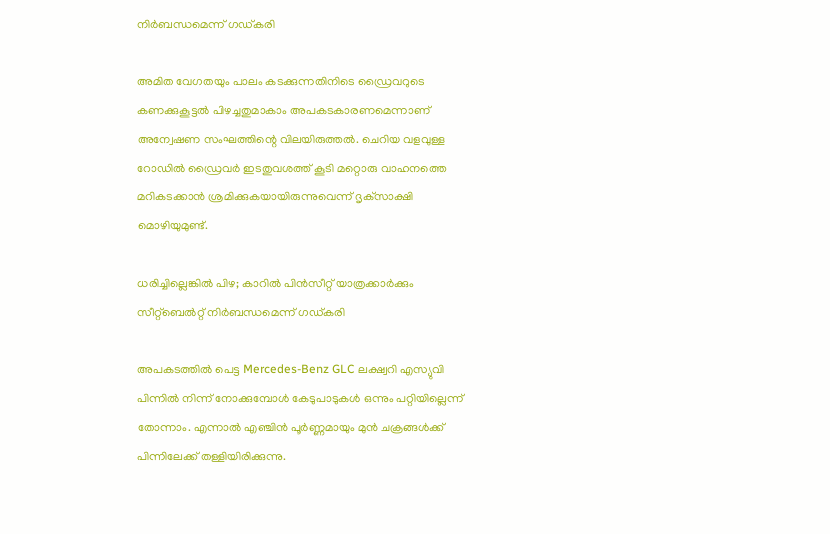നിര്‍ബന്ധമെന്ന് ഗഡ്കരി

അമിത വേഗതയും പാലം കടക്കുന്നതിനിടെ ഡ്രൈവറുടെ കണക്കുകൂട്ടല്‍ പിഴച്ചതുമാകാം അപകടകാരണമെന്നാണ് അന്വേഷണ സംഘത്തിന്റെ വിലയിരുത്തല്‍. ചെറിയ വളവുള്ള റോഡില്‍ ഡ്രൈവര്‍ ഇടതുവശത്ത് കൂടി മറ്റൊരു വാഹനത്തെ മറികടക്കാന്‍ ശ്രമിക്കുകയായിരുന്നുവെന്ന് ദൃക്‌സാക്ഷി മൊഴിയുമുണ്ട്.

ധരിച്ചില്ലെങ്കില്‍ പിഴ; കാറില്‍ പിന്‍സീറ്റ് യാത്രക്കാര്‍ക്കും സീറ്റ്‌ബെല്‍റ്റ് നിര്‍ബന്ധമെന്ന് ഗഡ്കരി

അപകടത്തില്‍ പെട്ട Mercedes-Benz GLC ലക്ഷ്വറി എസ്യുവി പിന്നില്‍ നിന്ന് നോക്കുമ്പോള്‍ കേടുപാടുകള്‍ ഒന്നും പറ്റിയില്ലെന്ന് തോന്നാം. എന്നാല്‍ എഞ്ചിന്‍ പൂര്‍ണ്ണമായും മുന്‍ ചക്രങ്ങള്‍ക്ക് പിന്നിലേക്ക് തള്ളിയിരിക്കുന്നു.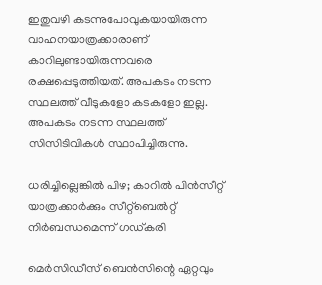ഇതുവഴി കടന്നുപോവുകയായിരുന്ന വാഹനയാത്രക്കാരാണ് കാറിലുണ്ടായിരുന്നവരെ രക്ഷപ്പെടുത്തിയത്. അപകടം നടന്ന സ്ഥലത്ത് വീടുകളോ കടകളോ ഇല്ല. അപകടം നടന്ന സ്ഥലത്ത് സിസിടിവികള്‍ സ്ഥാപിച്ചിരുന്നു.

ധരിച്ചില്ലെങ്കില്‍ പിഴ; കാറില്‍ പിന്‍സീറ്റ് യാത്രക്കാര്‍ക്കും സീറ്റ്‌ബെല്‍റ്റ് നിര്‍ബന്ധമെന്ന് ഗഡ്കരി

മെര്‍സിഡീസ് ബെന്‍സിന്റെ ഏറ്റവും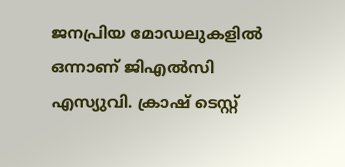ജനപ്രിയ മോഡലുകളില്‍ ഒന്നാണ് ജിഎല്‍സി എസ്യുവി. ക്രാഷ് ടെസ്റ്റ്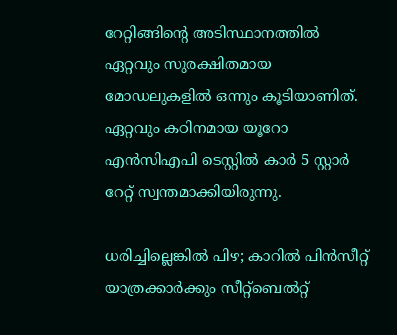റേറ്റിങ്ങിന്റെ അടിസ്ഥാനത്തില്‍ ഏറ്റവും സുരക്ഷിതമായ മോഡലുകളില്‍ ഒന്നും കൂടിയാണിത്. ഏറ്റവും കഠിനമായ യൂറോ എന്‍സിഎപി ടെസ്റ്റില്‍ കാര്‍ 5 സ്റ്റാര്‍ റേറ്റ് സ്വന്തമാക്കിയിരുന്നു.

ധരിച്ചില്ലെങ്കില്‍ പിഴ; കാറില്‍ പിന്‍സീറ്റ് യാത്രക്കാര്‍ക്കും സീറ്റ്‌ബെല്‍റ്റ്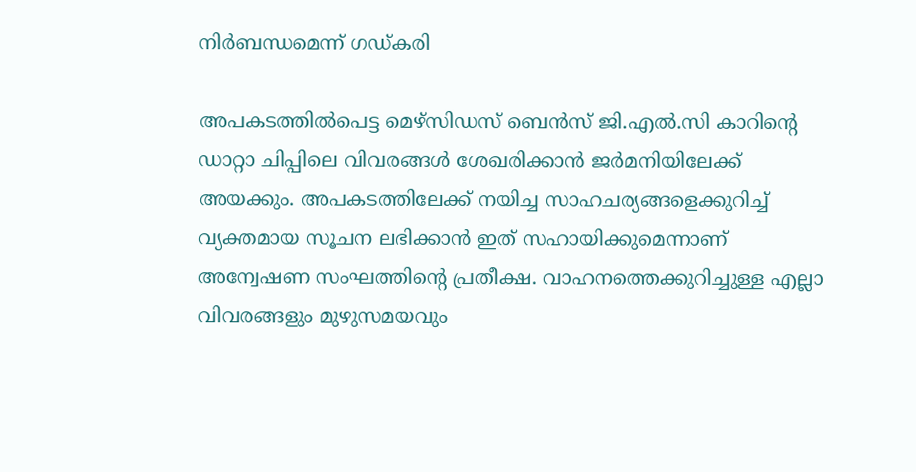നിര്‍ബന്ധമെന്ന് ഗഡ്കരി

അപകടത്തില്‍പെട്ട മെഴ്സിഡസ് ബെന്‍സ് ജി.എല്‍.സി കാറിന്റെ ഡാറ്റാ ചിപ്പിലെ വിവരങ്ങള്‍ ശേഖരിക്കാന്‍ ജര്‍മനിയിലേക്ക് അയക്കും. അപകടത്തിലേക്ക് നയിച്ച സാഹചര്യങ്ങളെക്കുറിച്ച് വ്യക്തമായ സൂചന ലഭിക്കാന്‍ ഇത് സഹായിക്കുമെന്നാണ് അന്വേഷണ സംഘത്തിന്റെ പ്രതീക്ഷ. വാഹനത്തെക്കുറിച്ചുള്ള എല്ലാ വിവരങ്ങളും മുഴുസമയവും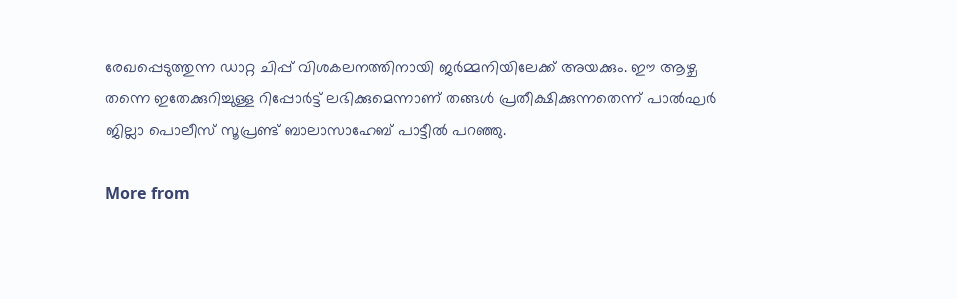രേഖപ്പെടുത്തുന്ന ഡാറ്റ ചിപ്പ് വിശകലനത്തിനായി ജര്‍മ്മനിയിലേക്ക് അയക്കും. ഈ ആഴ്ച തന്നെ ഇതേക്കുറിച്ചുള്ള റിപ്പോര്‍ട്ട് ലഭിക്കുമെന്നാണ് തങ്ങള്‍ പ്രതീക്ഷിക്കുന്നതെന്ന് പാല്‍ഘര്‍ ജില്ലാ പൊലീസ് സൂപ്രണ്ട് ബാലാസാഹേബ് പാട്ടീല്‍ പറഞ്ഞു.

More from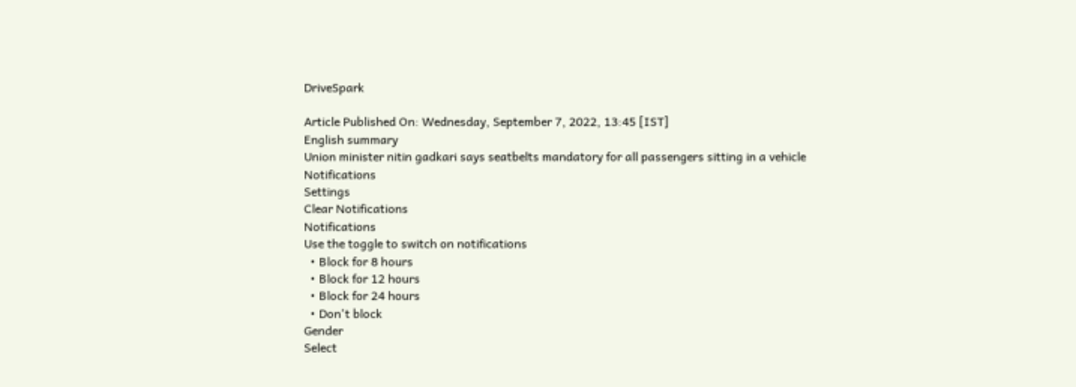DriveSpark

Article Published On: Wednesday, September 7, 2022, 13:45 [IST]
English summary
Union minister nitin gadkari says seatbelts mandatory for all passengers sitting in a vehicle
Notifications
Settings
Clear Notifications
Notifications
Use the toggle to switch on notifications
  • Block for 8 hours
  • Block for 12 hours
  • Block for 24 hours
  • Don't block
Gender
Select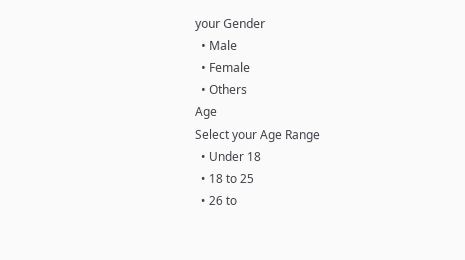your Gender
  • Male
  • Female
  • Others
Age
Select your Age Range
  • Under 18
  • 18 to 25
  • 26 to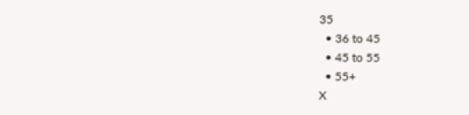35
  • 36 to 45
  • 45 to 55
  • 55+
X